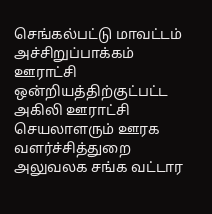செங்கல்பட்டு மாவட்டம் அச்சிறுப்பாக்கம் ஊராட்சி ஒன்றியத்திற்குட்பட்ட அகிலி ஊராட்சி செயலாளரும் ஊரக வளர்ச்சித்துறை அலுவலக சங்க வட்டார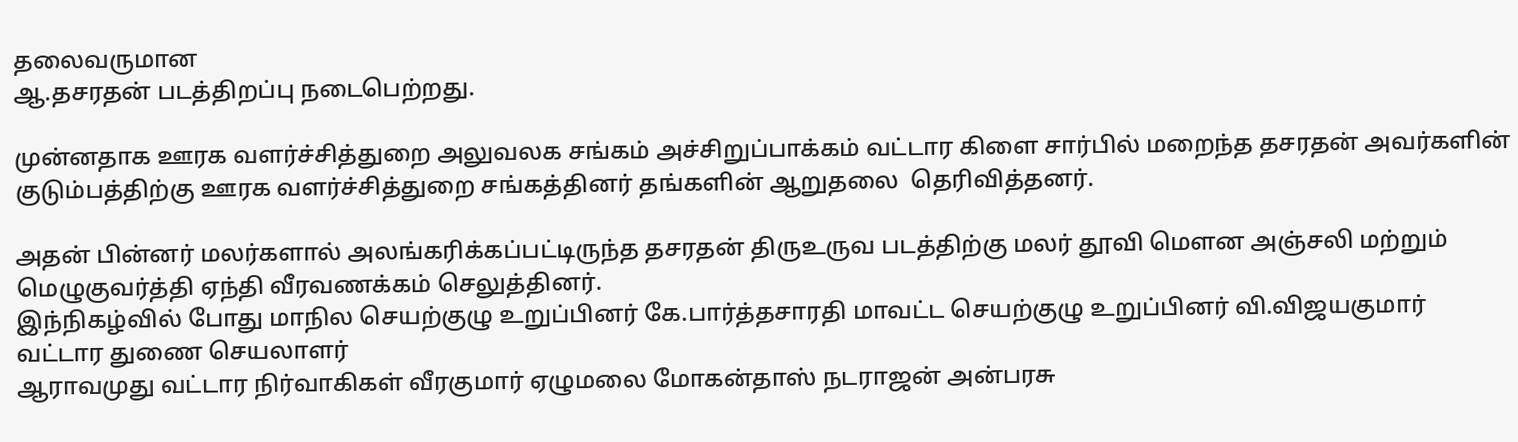தலைவருமான
ஆ.தசரதன் படத்திறப்பு நடைபெற்றது.

முன்னதாக ஊரக வளர்ச்சித்துறை அலுவலக சங்கம் அச்சிறுப்பாக்கம் வட்டார கிளை சார்பில் மறைந்த தசரதன் அவர்களின் குடும்பத்திற்கு ஊரக வளர்ச்சித்துறை சங்கத்தினர் தங்களின் ஆறுதலை  தெரிவித்தனர்.

அதன் பின்னர் மலர்களால் அலங்கரிக்கப்பட்டிருந்த தசரதன் திருஉருவ படத்திற்கு மலர் தூவி மௌன அஞ்சலி மற்றும் மெழுகுவர்த்தி ஏந்தி வீரவணக்கம் செலுத்தினர்.
இந்நிகழ்வில் போது மாநில செயற்குழு உறுப்பினர் கே.பார்த்தசாரதி மாவட்ட செயற்குழு உறுப்பினர் வி.விஜயகுமார் வட்டார துணை செயலாளர்
ஆராவமுது வட்டார நிர்வாகிகள் வீரகுமார் ஏழுமலை மோகன்தாஸ் நடராஜன் அன்பரசு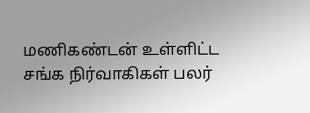மணிகண்டன் உள்ளிட்ட சங்க நிர்வாகிகள் பலர்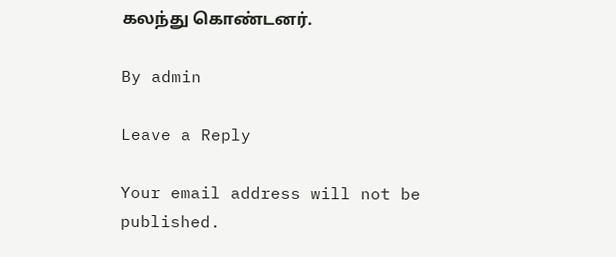கலந்து கொண்டனர்.

By admin

Leave a Reply

Your email address will not be published.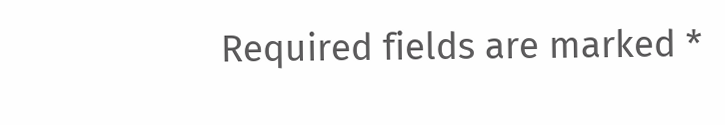Required fields are marked *